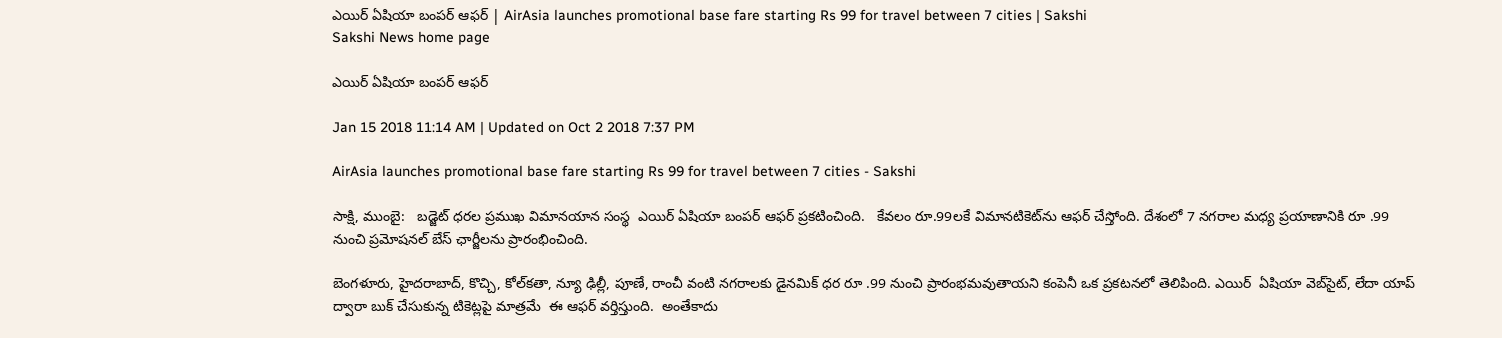ఎయిర్‌ ఏషియా బంపర్‌ ఆఫర్‌ | AirAsia launches promotional base fare starting Rs 99 for travel between 7 cities | Sakshi
Sakshi News home page

ఎయిర్‌ ఏషియా బంపర్‌ ఆఫర్‌

Jan 15 2018 11:14 AM | Updated on Oct 2 2018 7:37 PM

AirAsia launches promotional base fare starting Rs 99 for travel between 7 cities - Sakshi

సాక్షి, ముంబై:   బడ్జెట్‌ ధరల ప్రముఖ విమానయాన సంస్థ  ఎయిర్ ఏషియా బంపర్‌ ఆఫర్‌ ప్రకటించింది.   కేవలం రూ.99లకే విమానటికెట్‌ను ఆఫర్‌ చేస్తోంది. దేశంలో 7 నగరాల మధ్య ప్రయాణానికి రూ .99 నుంచి ప్రమోషనల్ బేస్ ఛార్జీలను ప్రారంభించింది.

బెంగళూరు, హైదరాబాద్, కొచ్చి, కోల్‌కతా, న్యూ ఢిల్లీ, పూణే, రాంచీ వంటి నగరాలకు డైనమిక్ ధర రూ .99 నుంచి ప్రారంభమవుతాయని కంపెనీ ఒక ప్రకటనలో తెలిపింది. ఎయిర్‌  ఏషియా వెబ్‌సైట్‌, లేదా యాప్‌ ద్వారా బుక్‌ చేసుకున్న టికెట్లపై మాత్రమే  ఈ ఆఫర్‌ వర్తిస్తుంది.  అంతేకాదు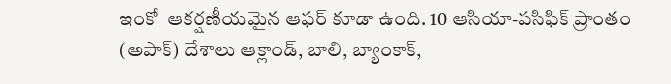ఇంకో  ఆకర్షణీయమైన ఆఫర్‌ కూడా ఉంది. 10 ఆసియా-పసిఫిక్ ప్రాంతం (అపాక్‌) దేశాలు ఆక్లాండ్, బాలి, బ్యాంకాక్,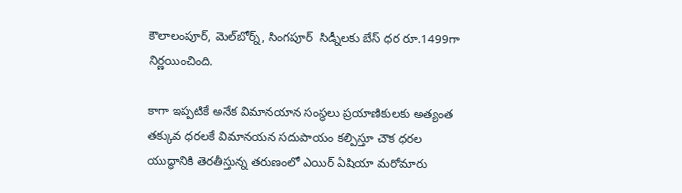కౌలాలంపూర్, మెల్‌బోర్న్, సింగపూర్  సిడ్నీలకు బేస్‌ ధర రూ.1499గా నిర్ణయించింది.

కాగా ఇప్పటికే అనేక విమానయాన సంస్థలు ప్రయాణికులకు అత్యంత తక్కువ ధరలకే విమానయన సదుపాయం కల్పిస్తూ చౌక ధరల యుద్ధానికి తెరతీస్తున్న తరుణంలో ఎయిర్‌ ఏషియా మరోమారు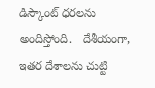డిస్కౌంట్‌ ధరలను అందిస్తోంది.   దేశీయంగా,  ఇతర దేశాలను చుట్టి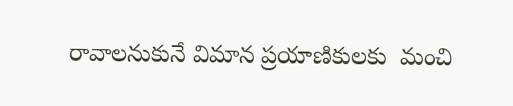రావాలనుకునే విమాన ప్రయాణికులకు  మంచి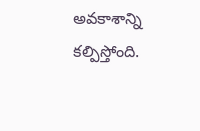అవకాశాన్ని కల్పిస్తోంది.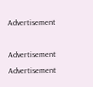Advertisement

Advertisement
Advertisement